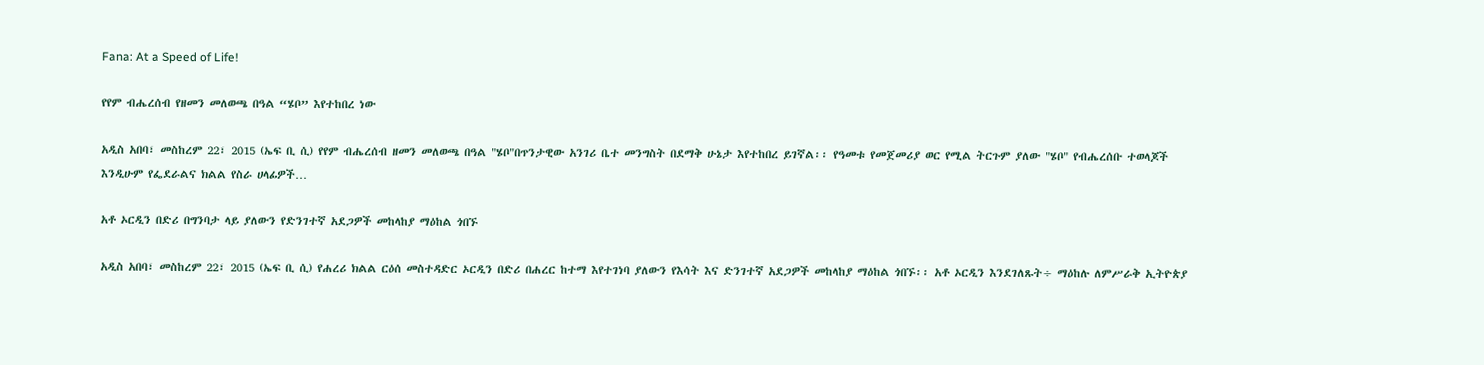Fana: At a Speed of Life!

የየም ብሔረሰብ የዘመን መለወጫ በዓል “ሄቦ” እየተከበረ ነው

አዲስ አበባ፣ መስከረም 22፣ 2015 (ኤፍ ቢ ሲ) የየም ብሔረሰብ ዘመን መለወጫ በዓል "ሄቦ"በጥንታዊው አንገሪ ቤተ መንግስት በደማቅ ሁኔታ እየተከበረ ይገኛል፡፡ የዓመቱ የመጀመሪያ ወር የሚል ትርጉም ያለው "ሄቦ" የብሔረሰቡ ተወላጆች እንዲሁም የፌደራልና ክልል የስራ ሀላፊዎች…

አቶ ኦርዲን በድሪ በግንባታ ላይ ያለውን የድንገተኛ አደጋዎች መከላከያ ማዕከል ጎበኙ

አዲስ አበባ፣ መስከረም 22፣ 2015 (ኤፍ ቢ ሲ) የሐረሪ ክልል ርዕሰ መስተዳድር ኦርዲን በድሪ በሐረር ከተማ እየተገነባ ያለውን የእሳት እና ድንገተኛ አደጋዎች መከላከያ ማዕከል ጎበኙ፡፡ አቶ ኦርዲን እንደገለጹት÷ ማዕከሉ ለምሥራቅ ኢትዮጵያ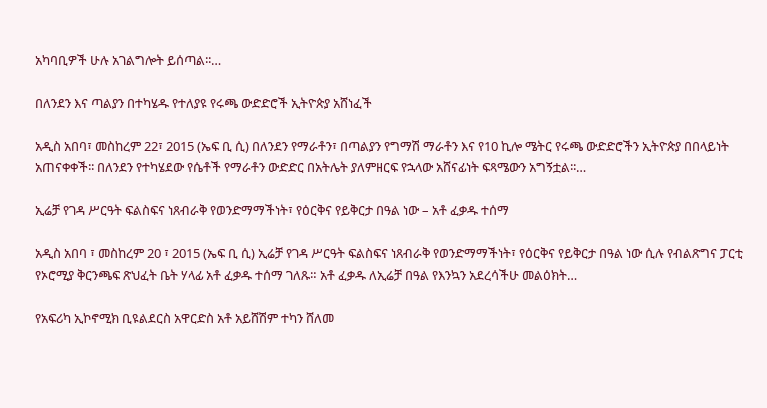አካባቢዎች ሁሉ አገልግሎት ይሰጣል፡፡…

በለንደን እና ጣልያን በተካሄዱ የተለያዩ የሩጫ ውድድሮች ኢትዮጵያ አሸነፈች

አዲስ አበባ፣ መስከረም 22፣ 2015 (ኤፍ ቢ ሲ) በለንደን የማራቶን፣ በጣልያን የግማሽ ማራቶን እና የ10 ኪሎ ሜትር የሩጫ ውድድሮችን ኢትዮጵያ በበላይነት አጠናቀቀች፡፡ በለንደን የተካሄደው የሴቶች የማራቶን ውድድር በአትሌት ያለምዘርፍ የኋላው አሸናፊነት ፍጻሜውን አግኝቷል፡፡…

ኢሬቻ የገዳ ሥርዓት ፍልስፍና ነጸብራቅ የወንድማማችነት፣ የዕርቅና የይቅርታ በዓል ነው – አቶ ፈቃዱ ተሰማ

አዲስ አበባ ፣ መስከረም 20 ፣ 2015 (ኤፍ ቢ ሲ) ኢሬቻ የገዳ ሥርዓት ፍልስፍና ነጸብራቅ የወንድማማችነት፣ የዕርቅና የይቅርታ በዓል ነው ሲሉ የብልጽግና ፓርቲ የኦሮሚያ ቅርንጫፍ ጽህፈት ቤት ሃላፊ አቶ ፈቃዱ ተሰማ ገለጹ። አቶ ፈቃዱ ለኢሬቻ በዓል የእንኳን አደረሳችሁ መልዕክት…

የአፍሪካ ኢኮኖሚክ ቢዩልደርስ አዋርድስ አቶ አይሸሽም ተካን ሸለመ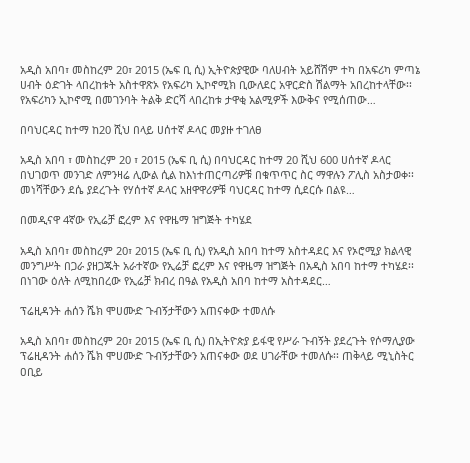አዲስ አበባ፣ መስከረም 20፣ 2015 (ኤፍ ቢ ሲ) ኢትዮጵያዊው ባለሀብት አይሸሽም ተካ በአፍሪካ ምጣኔ ሀብት ዕድገት ላበረከቱት አስተዋጽኦ የአፍሪካ ኢኮኖሚክ ቢውለደር አዋርድስ ሽልማት አበረከተላቸው፡፡ የአፍሪካን ኢኮኖሚ በመገንባት ትልቅ ድርሻ ላበረከቱ ታዋቂ አልሚዎች እውቅና የሚሰጠው…

በባህርዳር ከተማ ከ20 ሺህ በላይ ሀሰተኛ ዶላር መያዙ ተገለፀ

አዲስ አበባ ፣ መስከረም 20 ፣ 2015 (ኤፍ ቢ ሲ) በባህርዳር ከተማ 20 ሺህ 600 ሀሰተኛ ዶላር በህገወጥ መንገድ ለምንዛሬ ሊውል ሲል ከእነተጠርጣሪዎቹ በቁጥጥር ስር ማዋሉን ፖሊስ አስታወቀ፡፡ መነሻቸውን ደሴ ያደረጉት የሃሰተኛ ዶላር አዘዋዋሪዎቹ ባህርዳር ከተማ ሲደርሱ በልዩ…

በመዲናዋ 4ኛው የኢሬቻ ፎረም እና የዋዜማ ዝግጅት ተካሄደ

አዲስ አበባ፣ መስከረም 20፣ 2015 (ኤፍ ቢ ሲ) የአዲስ አበባ ከተማ አስተዳደር እና የኦሮሚያ ክልላዊ መንግሥት በጋራ ያዘጋጁት አራተኛው የኢሬቻ ፎረም እና የዋዜማ ዝግጅት በአዲስ አበባ ከተማ ተካሄደ፡፡ በነገው ዕለት ለሚከበረው የኢሬቻ ክብረ በዓል የአዲስ አበባ ከተማ አስተዳደር…

ፕሬዚዳንት ሐሰን ሼክ ሞሀሙድ ጉብኝታቸውን አጠናቀው ተመለሱ

አዲስ አበባ፣ መስከረም 20፣ 2015 (ኤፍ ቢ ሲ) በኢትዮጵያ ይፋዊ የሥራ ጉብኝት ያደረጉት የሶማሊያው ፕሬዚዳንት ሐሰን ሼክ ሞሀሙድ ጉብኝታቸውን አጠናቀው ወደ ሀገራቸው ተመለሱ፡፡ ጠቅላይ ሚኒስትር ዐቢይ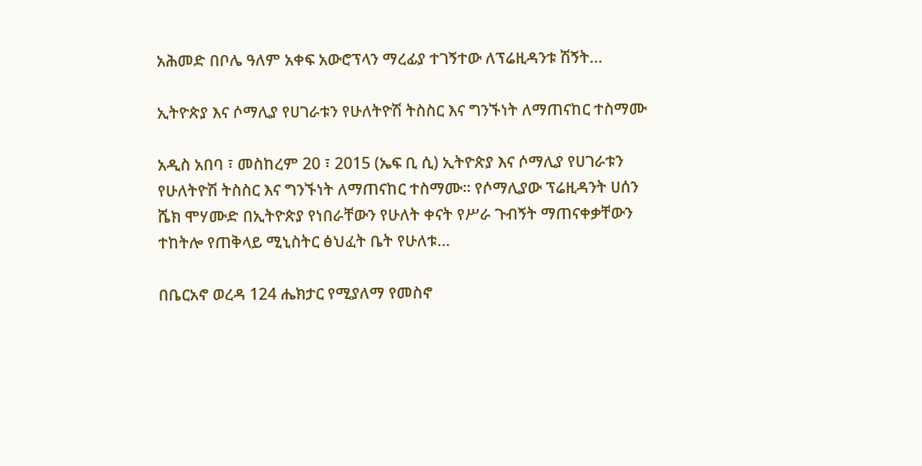አሕመድ በቦሌ ዓለም አቀፍ አውሮፕላን ማረፊያ ተገኝተው ለፕሬዚዳንቱ ሽኝት…

ኢትዮጵያ እና ሶማሊያ የሀገራቱን የሁለትዮሽ ትስስር እና ግንኙነት ለማጠናከር ተስማሙ

አዲስ አበባ ፣ መስከረም 20 ፣ 2015 (ኤፍ ቢ ሲ) ኢትዮጵያ እና ሶማሊያ የሀገራቱን የሁለትዮሽ ትስስር እና ግንኙነት ለማጠናከር ተስማሙ። የሶማሊያው ፕሬዚዳንት ሀሰን ሼክ ሞሃሙድ በኢትዮጵያ የነበራቸውን የሁለት ቀናት የሥራ ጉብኝት ማጠናቀቃቸውን ተከትሎ የጠቅላይ ሚኒስትር ፅህፈት ቤት የሁለቱ…

በቤርአኖ ወረዳ 124 ሔክታር የሚያለማ የመስኖ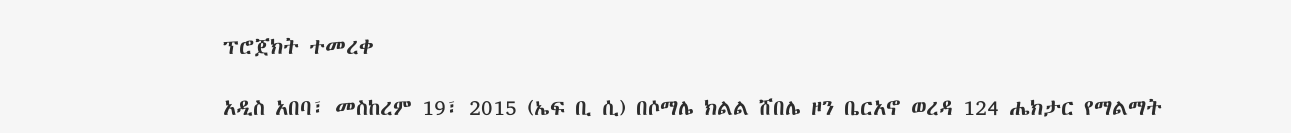ፕሮጀክት ተመረቀ

አዲስ አበባ፣ መስከረም 19፣ 2015 (ኤፍ ቢ ሲ) በሶማሌ ክልል ሸበሌ ዞን ቤርአኖ ወረዳ 124 ሔክታር የማልማት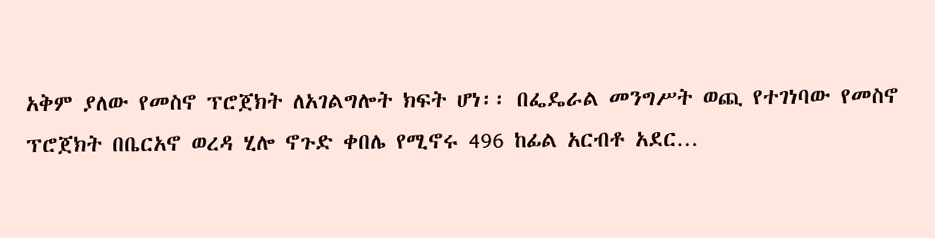አቅም ያለው የመስኖ ፕሮጀክት ለአገልግሎት ክፍት ሆነ፡፡ በፌዴራል መንግሥት ወጪ የተገነባው የመስኖ ፕሮጀክት በቤርአኖ ወረዳ ሂሎ ኖጉድ ቀበሌ የሚኖሩ 496 ከፊል አርብቶ አደር…